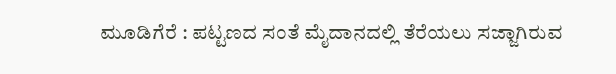ಮೂಡಿಗೆರೆ : ಪಟ್ಟಣದ ಸಂತೆ ಮೈದಾನದಲ್ಲಿ ತೆರೆಯಲು ಸಜ್ಜಾಗಿರುವ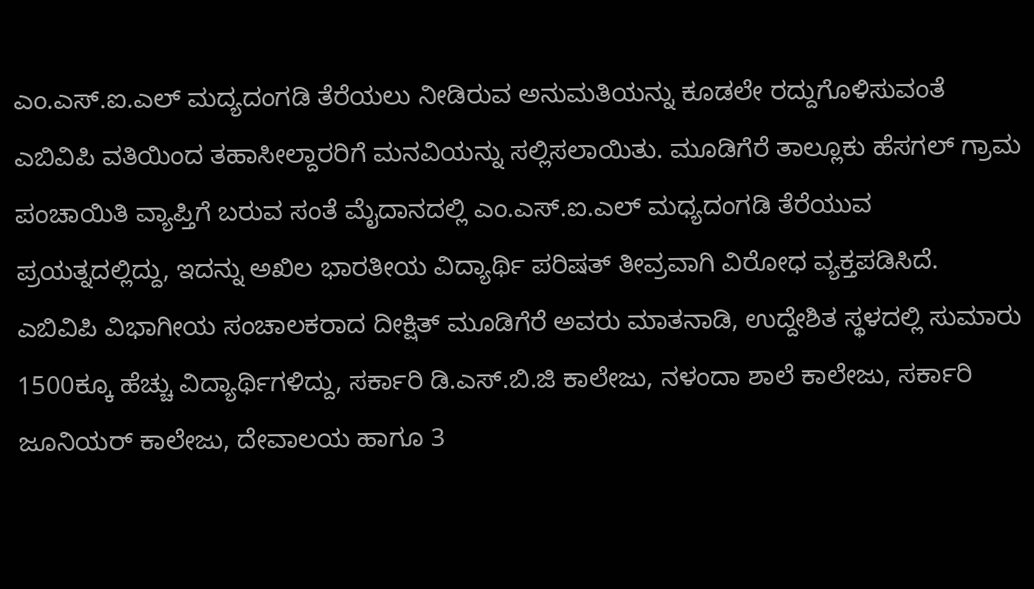ಎಂ.ಎಸ್.ಐ.ಎಲ್ ಮದ್ಯದಂಗಡಿ ತೆರೆಯಲು ನೀಡಿರುವ ಅನುಮತಿಯನ್ನು ಕೂಡಲೇ ರದ್ದುಗೊಳಿಸುವಂತೆ ಎಬಿವಿಪಿ ವತಿಯಿಂದ ತಹಾಸೀಲ್ದಾರರಿಗೆ ಮನವಿಯನ್ನು ಸಲ್ಲಿಸಲಾಯಿತು. ಮೂಡಿಗೆರೆ ತಾಲ್ಲೂಕು ಹೆಸಗಲ್ ಗ್ರಾಮ ಪಂಚಾಯಿತಿ ವ್ಯಾಪ್ತಿಗೆ ಬರುವ ಸಂತೆ ಮೈದಾನದಲ್ಲಿ ಎಂ.ಎಸ್.ಐ.ಎಲ್ ಮಧ್ಯದಂಗಡಿ ತೆರೆಯುವ ಪ್ರಯತ್ನದಲ್ಲಿದ್ದು, ಇದನ್ನು ಅಖಿಲ ಭಾರತೀಯ ವಿದ್ಯಾರ್ಥಿ ಪರಿಷತ್ ತೀವ್ರವಾಗಿ ವಿರೋಧ ವ್ಯಕ್ತಪಡಿಸಿದೆ.
ಎಬಿವಿಪಿ ವಿಭಾಗೀಯ ಸಂಚಾಲಕರಾದ ದೀಕ್ಷಿತ್ ಮೂಡಿಗೆರೆ ಅವರು ಮಾತನಾಡಿ, ಉದ್ದೇಶಿತ ಸ್ಥಳದಲ್ಲಿ ಸುಮಾರು 1500ಕ್ಕೂ ಹೆಚ್ಚು ವಿದ್ಯಾರ್ಥಿಗಳಿದ್ದು, ಸರ್ಕಾರಿ ಡಿ.ಎಸ್.ಬಿ.ಜಿ ಕಾಲೇಜು, ನಳಂದಾ ಶಾಲೆ ಕಾಲೇಜು, ಸರ್ಕಾರಿ ಜೂನಿಯರ್ ಕಾಲೇಜು, ದೇವಾಲಯ ಹಾಗೂ 3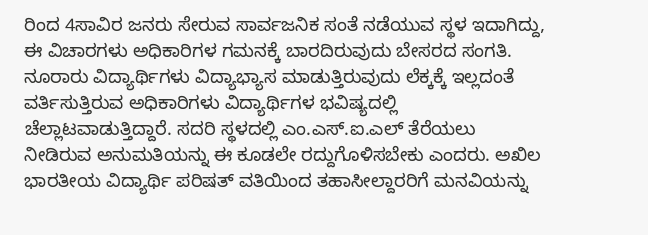ರಿಂದ 4ಸಾವಿರ ಜನರು ಸೇರುವ ಸಾರ್ವಜನಿಕ ಸಂತೆ ನಡೆಯುವ ಸ್ಥಳ ಇದಾಗಿದ್ದು, ಈ ವಿಚಾರಗಳು ಅಧಿಕಾರಿಗಳ ಗಮನಕ್ಕೆ ಬಾರದಿರುವುದು ಬೇಸರದ ಸಂಗತಿ. ನೂರಾರು ವಿದ್ಯಾರ್ಥಿಗಳು ವಿದ್ಯಾಭ್ಯಾಸ ಮಾಡುತ್ತಿರುವುದು ಲೆಕ್ಕಕ್ಕೆ ಇಲ್ಲದಂತೆ ವರ್ತಿಸುತ್ತಿರುವ ಅಧಿಕಾರಿಗಳು ವಿದ್ಯಾರ್ಥಿಗಳ ಭವಿಷ್ಯದಲ್ಲಿ ಚೆಲ್ಲಾಟವಾಡುತ್ತಿದ್ದಾರೆ. ಸದರಿ ಸ್ಥಳದಲ್ಲಿ ಎಂ.ಎಸ್.ಐ.ಎಲ್ ತೆರೆಯಲು ನೀಡಿರುವ ಅನುಮತಿಯನ್ನು ಈ ಕೂಡಲೇ ರದ್ದುಗೊಳಿಸಬೇಕು ಎಂದರು. ಅಖಿಲ ಭಾರತೀಯ ವಿದ್ಯಾರ್ಥಿ ಪರಿಷತ್ ವತಿಯಿಂದ ತಹಾಸೀಲ್ದಾರರಿಗೆ ಮನವಿಯನ್ನು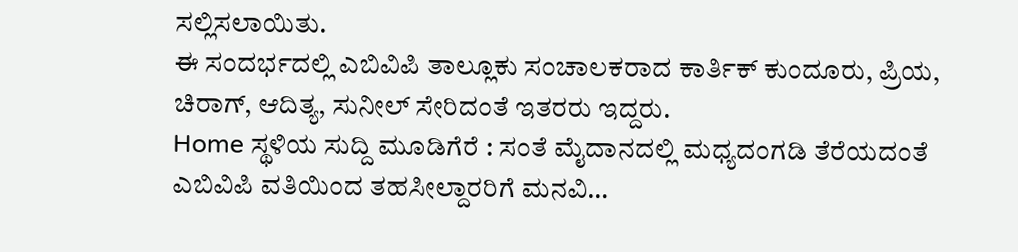ಸಲ್ಲಿಸಲಾಯಿತು.
ಈ ಸಂದರ್ಭದಲ್ಲಿ ಎಬಿವಿಪಿ ತಾಲ್ಲೂಕು ಸಂಚಾಲಕರಾದ ಕಾರ್ತಿಕ್ ಕುಂದೂರು, ಪ್ರಿಯ, ಚಿರಾಗ್, ಆದಿತ್ಯ, ಸುನೀಲ್ ಸೇರಿದಂತೆ ಇತರರು ಇದ್ದರು.
Home ಸ್ಥಳಿಯ ಸುದ್ದಿ ಮೂಡಿಗೆರೆ : ಸಂತೆ ಮೈದಾನದಲ್ಲಿ ಮಧ್ಯದಂಗಡಿ ತೆರೆಯದಂತೆ ಎಬಿವಿಪಿ ವತಿಯಿಂದ ತಹಸೀಲ್ದಾರರಿಗೆ ಮನವಿ…